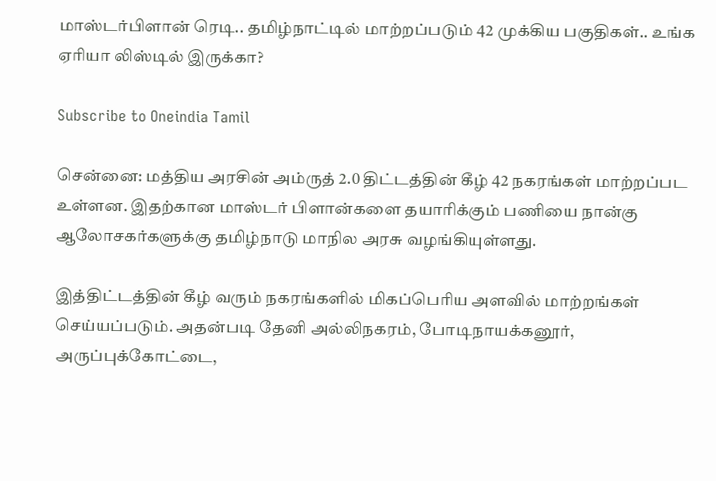மாஸ்டர்பிளான் ரெடி.. தமிழ்நாட்டில் மாற்றப்படும் 42 முக்கிய பகுதிகள்.. உங்க ஏரியா லிஸ்டில் இருக்கா?

Subscribe to Oneindia Tamil

சென்னை: மத்திய அரசின் அம்ருத் 2.0 திட்டத்தின் கீழ் 42 நகரங்கள் மாற்றப்பட உள்ளன. இதற்கான மாஸ்டர் பிளான்களை தயாரிக்கும் பணியை நான்கு ஆலோசகர்களுக்கு தமிழ்நாடு மாநில அரசு வழங்கியுள்ளது.

இத்திட்டத்தின் கீழ் வரும் நகரங்களில் மிகப்பெரிய அளவில் மாற்றங்கள் செய்யப்படும். அதன்படி தேனி அல்லிநகரம், போடிநாயக்கனூர், அருப்புக்கோட்டை,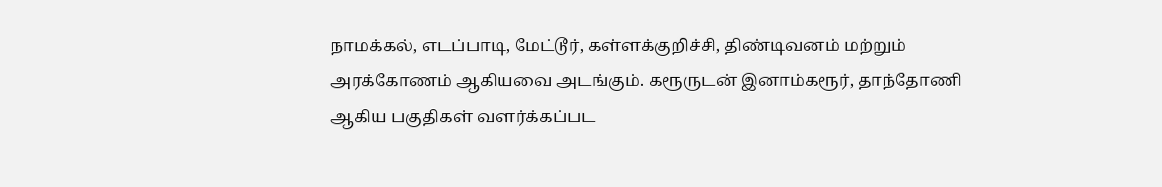நாமக்கல், எடப்பாடி, மேட்டூர், கள்ளக்குறிச்சி, திண்டிவனம் மற்றும் அரக்கோணம் ஆகியவை அடங்கும். கரூருடன் இனாம்கரூர், தாந்தோணி ஆகிய பகுதிகள் வளர்க்கப்பட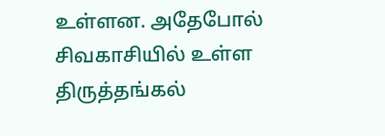உள்ளன. அதேபோல் சிவகாசியில் உள்ள திருத்தங்கல்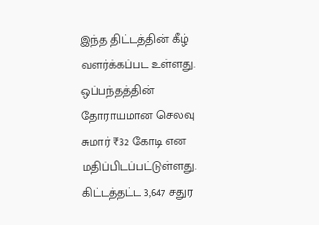இந்த திட்டத்தின் கீழ் வளர்க்கப்பட உள்ளது. ஒப்பந்தத்தின் தோராயமான செலவு சுமார் ₹32 கோடி என மதிப்பிடப்பட்டுள்ளது. கிட்டத்தட்ட 3,647 சதுர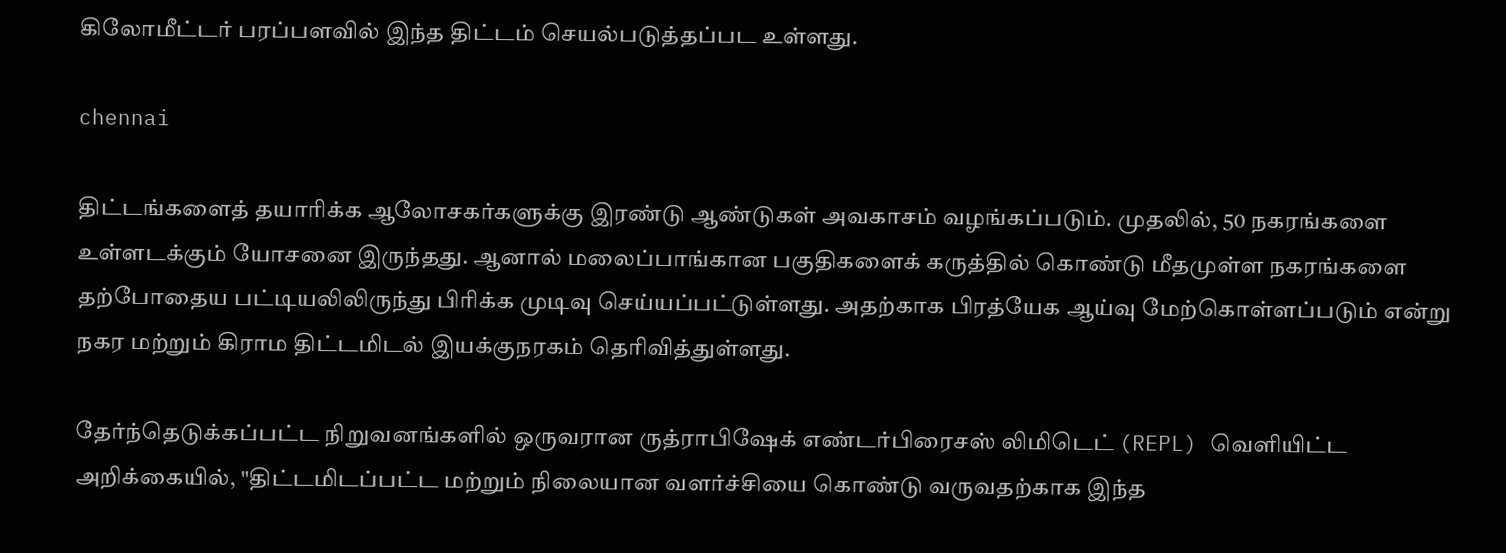கிலோமீட்டர் பரப்பளவில் இந்த திட்டம் செயல்படுத்தப்பட உள்ளது.

chennai

திட்டங்களைத் தயாரிக்க ஆலோசகர்களுக்கு இரண்டு ஆண்டுகள் அவகாசம் வழங்கப்படும். முதலில், 50 நகரங்களை உள்ளடக்கும் யோசனை இருந்தது. ஆனால் மலைப்பாங்கான பகுதிகளைக் கருத்தில் கொண்டு மீதமுள்ள நகரங்களை தற்போதைய பட்டியலிலிருந்து பிரிக்க முடிவு செய்யப்பட்டுள்ளது. அதற்காக பிரத்யேக ஆய்வு மேற்கொள்ளப்படும் என்று நகர மற்றும் கிராம திட்டமிடல் இயக்குநரகம் தெரிவித்துள்ளது.

தேர்ந்தெடுக்கப்பட்ட நிறுவனங்களில் ஒருவரான ருத்ராபிஷேக் எண்டர்பிரைசஸ் லிமிடெட் (REPL) வெளியிட்ட அறிக்கையில், "திட்டமிடப்பட்ட மற்றும் நிலையான வளர்ச்சியை கொண்டு வருவதற்காக இந்த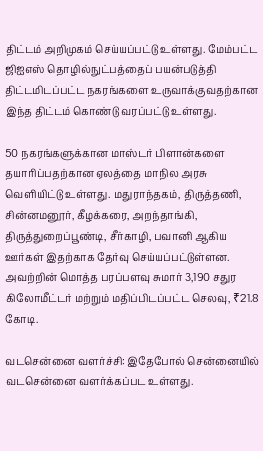திட்டம் அறிமுகம் செய்யப்பட்டு உள்ளது. மேம்பட்ட ஜிஐஎஸ் தொழில்நுட்பத்தைப் பயன்படுத்தி திட்டமிடப்பட்ட நகரங்களை உருவாக்குவதற்கான இந்த திட்டம் கொண்டு வரப்பட்டு உள்ளது.

50 நகரங்களுக்கான மாஸ்டர் பிளான்களை தயாரிப்பதற்கான ஏலத்தை மாநில அரசு வெளியிட்டு உள்ளது. மதுராந்தகம், திருத்தணி, சின்னமனூர், கீழக்கரை, அறந்தாங்கி, திருத்துறைப்பூண்டி, சீர்காழி, பவானி ஆகிய ஊர்கள் இதற்காக தேர்வு செய்யப்பட்டுள்ளன. அவற்றின் மொத்த பரப்பளவு சுமார் 3,190 சதுர கிலோமீட்டர் மற்றும் மதிப்பிடப்பட்ட செலவு, ₹21.8 கோடி.

வடசென்னை வளர்ச்சி: இதேபோல் சென்னையில் வடசென்னை வளர்க்கப்பட உள்ளது.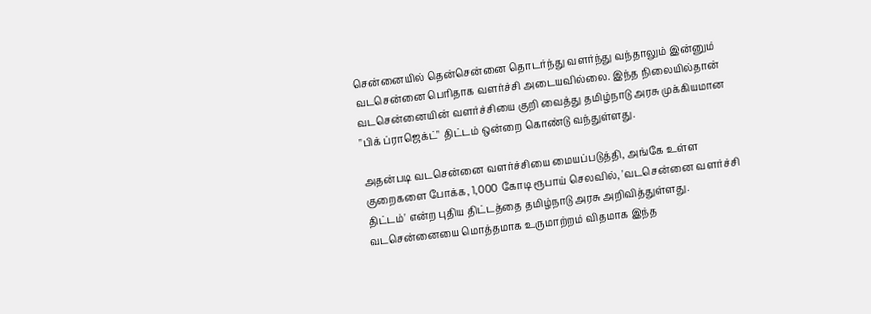சென்னையில் தென்சென்னை தொடர்ந்து வளர்ந்து வந்தாலும் இன்னும் வடசென்னை பெரிதாக வளர்ச்சி அடையவில்லை. இந்த நிலையில்தான் வடசென்னையின் வளர்ச்சியை குறி வைத்து தமிழ்நாடு அரசு முக்கியமான "பிக் ப்ராஜெக்ட்" திட்டம் ஒன்றை கொண்டு வந்துள்ளது.

அதன்படி வடசென்னை வளர்ச்சியை மையப்படுத்தி, அங்கே உள்ள குறைகளை போக்க, 1,000 கோடி ரூபாய் செலவில், 'வடசென்னை வளர்ச்சி திட்டம்' என்ற புதிய திட்டத்தை தமிழ்நாடு அரசு அறிவித்துள்ளது. வடசென்னையை மொத்தமாக உருமாற்றம் விதமாக இந்த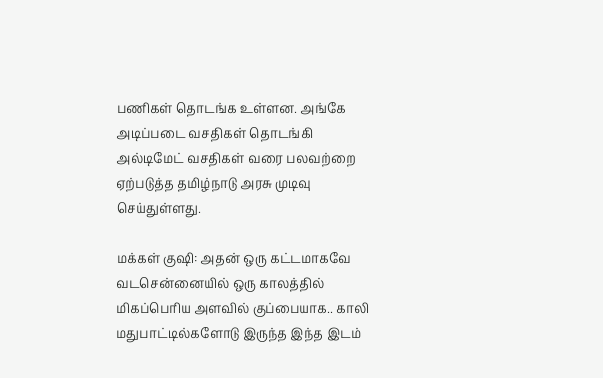பணிகள் தொடங்க உள்ளன. அங்கே அடிப்படை வசதிகள் தொடங்கி அல்டிமேட் வசதிகள் வரை பலவற்றை ஏற்படுத்த தமிழ்நாடு அரசு முடிவு செய்துள்ளது.

மக்கள் குஷி: அதன் ஒரு கட்டமாகவே வடசென்னையில் ஒரு காலத்தில் மிகப்பெரிய அளவில் குப்பையாக.. காலி மதுபாட்டில்களோடு இருந்த இந்த இடம்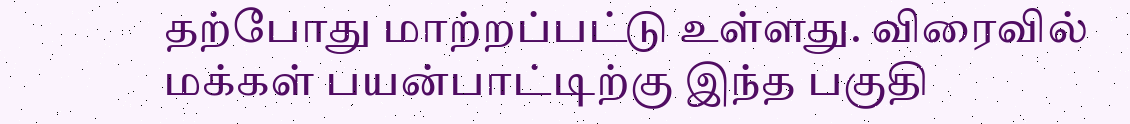தற்போது மாற்றப்பட்டு உள்ளது. விரைவில் மக்கள் பயன்பாட்டிற்கு இந்த பகுதி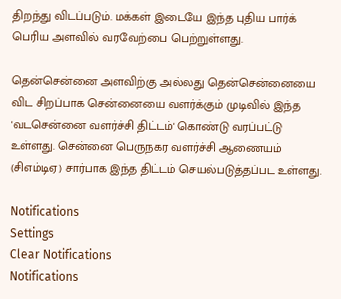திறந்து விடப்படும். மக்கள் இடையே இந்த புதிய பார்க் பெரிய அளவில் வரவேற்பை பெற்றுள்ளது.

தென்சென்னை அளவிற்கு அல்லது தென்சென்னையை விட சிறப்பாக சென்னையை வளர்க்கும் முடிவில் இந்த 'வடசென்னை வளர்ச்சி திட்டம்' கொண்டு வரப்பட்டு உள்ளது. சென்னை பெருநகர வளர்ச்சி ஆணையம் (சிஎம்டிஏ) சார்பாக இந்த திட்டம் செயல்படுத்தப்பட உள்ளது.

Notifications
Settings
Clear Notifications
Notifications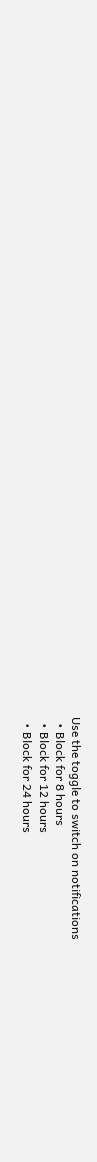Use the toggle to switch on notifications
  • Block for 8 hours
  • Block for 12 hours
  • Block for 24 hours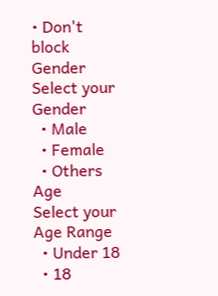• Don't block
Gender
Select your Gender
  • Male
  • Female
  • Others
Age
Select your Age Range
  • Under 18
  • 18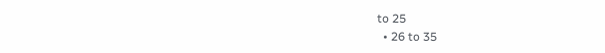to 25
  • 26 to 35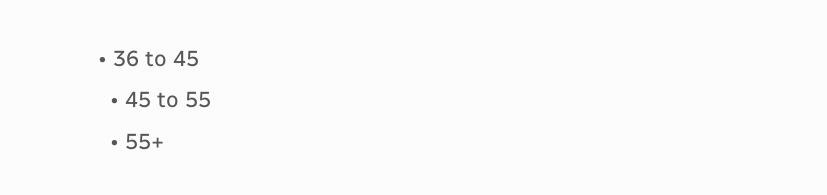• 36 to 45
  • 45 to 55
  • 55+